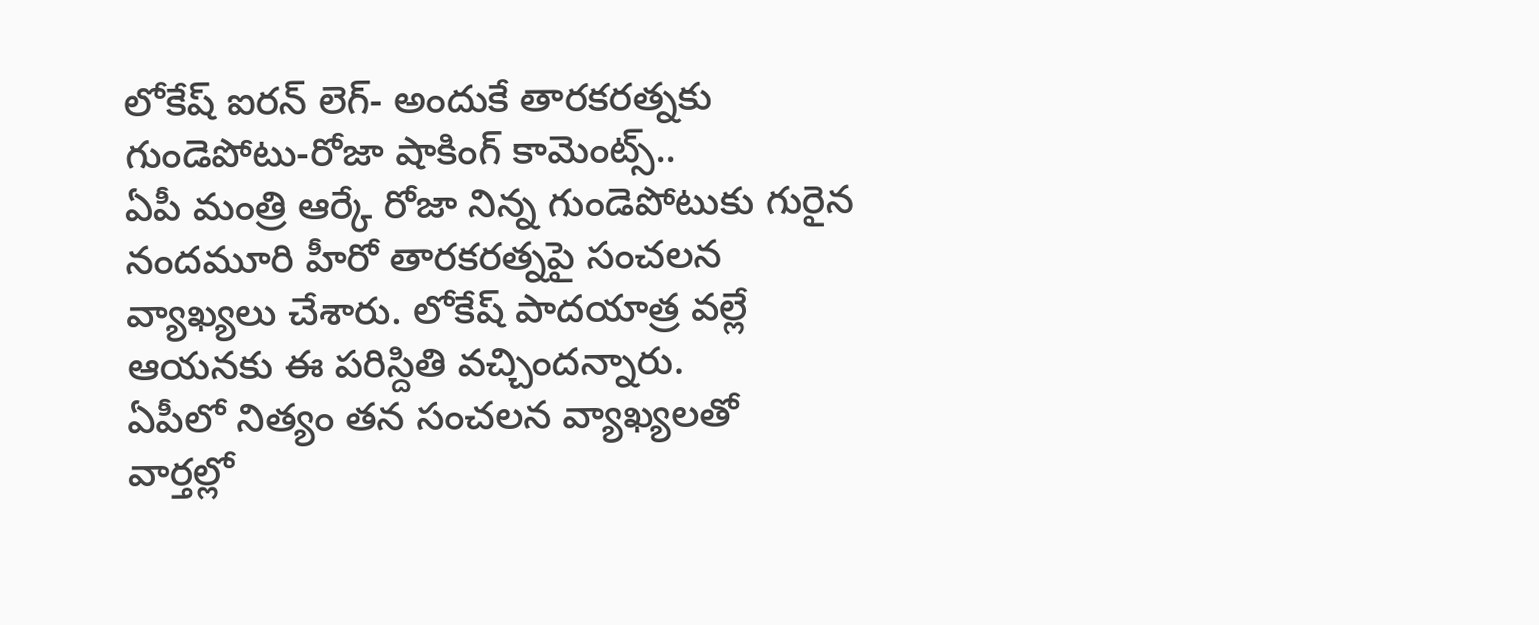లోకేష్ ఐరన్ లెగ్- అందుకే తారకరత్నకు గుండెపోటు-రోజా షాకింగ్ కామెంట్స్..
ఏపీ మంత్రి ఆర్కే రోజా నిన్న గుండెపోటుకు గురైన నందమూరి హీరో తారకరత్నపై సంచలన వ్యాఖ్యలు చేశారు. లోకేష్ పాదయాత్ర వల్లే ఆయనకు ఈ పరిస్దితి వచ్చిందన్నారు.
ఏపీలో నిత్యం తన సంచలన వ్యాఖ్యలతో వార్తల్లో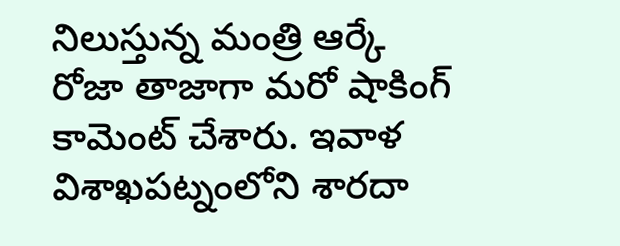నిలుస్తున్న మంత్రి ఆర్కే రోజా తాజాగా మరో షాకింగ్ కామెంట్ చేశారు. ఇవాళ విశాఖపట్నంలోని శారదా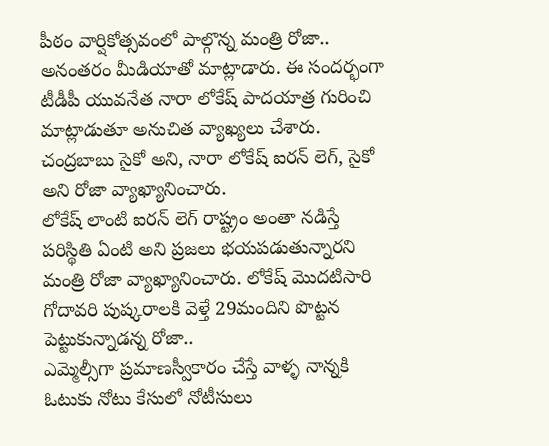పీఠం వార్షికోత్సవంలో పాల్గొన్న మంత్రి రోజా.. అనంతరం మీడియాతో మాట్లాడారు. ఈ సందర్భంగా టీడీపీ యువనేత నారా లోకేష్ పాదయాత్ర గురించి మాట్లాడుతూ అనుచిత వ్యాఖ్యలు చేశారు. చంద్రబాబు సైకో అని, నారా లోకేష్ ఐరన్ లెగ్, సైకో అని రోజా వ్యాఖ్యానించారు.
లోకేష్ లాంటి ఐరన్ లెగ్ రాష్ట్రం అంతా నడిస్తే పరిస్థితి ఏంటి అని ప్రజలు భయపడుతున్నారని మంత్రి రోజా వ్యాఖ్యానించారు. లోకేష్ మొదటిసారి గోదావరి పుష్కరాలకి వెళ్తే 29మందిని పొట్టన పెట్టుకున్నాడన్న రోజా..
ఎమ్మెల్సీగా ప్రమాణస్వీకారం చేస్తే వాళ్ళ నాన్నకి ఓటుకు నోటు కేసులో నోటీసులు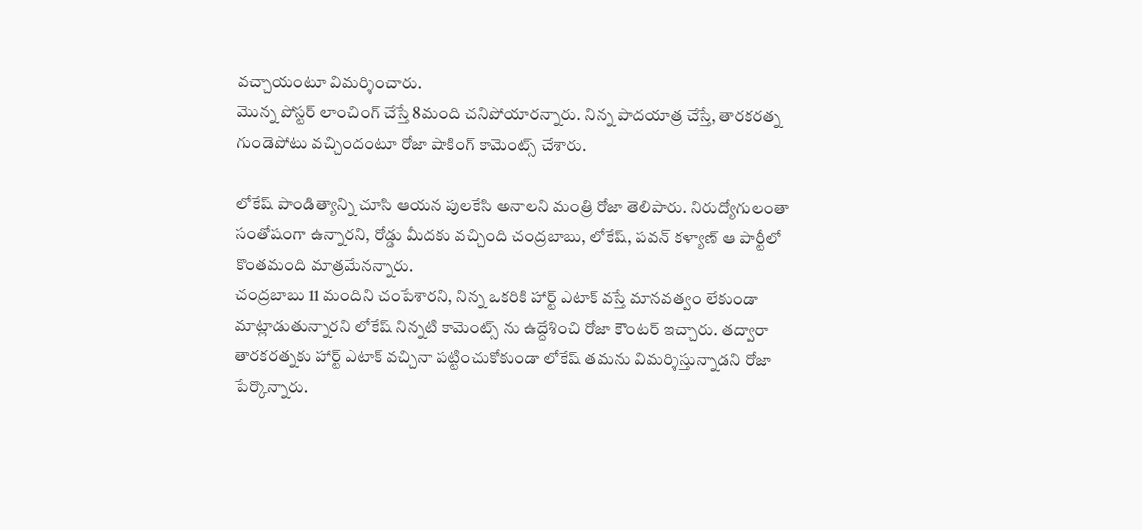వచ్చాయంటూ విమర్శించారు.
మొన్న పోస్టర్ లాంచింగ్ చేస్తే 8మంది చనిపోయారన్నారు. నిన్న పాదయాత్ర చేస్తే, తారకరత్న గుండెపోటు వచ్చిందంటూ రోజా షాకింగ్ కామెంట్స్ చేశారు.

లోకేష్ పాండిత్యాన్ని చూసి ఆయన పులకేసి అనాలని మంత్రి రోజా తెలిపారు. నిరుద్యోగులంతా సంతోషంగా ఉన్నారని, రోడ్డు మీదకు వచ్చింది చంద్రబాబు, లోకేష్, పవన్ కళ్యాణ్ ఆ పార్టీలో కొంతమంది మాత్రమేనన్నారు.
చంద్రబాబు 11 మందిని చంపేశారని, నిన్న ఒకరికి హార్ట్ ఎటాక్ వస్తే మానవత్వం లేకుండా మాట్లాడుతున్నారని లోకేష్ నిన్నటి కామెంట్స్ ను ఉద్దేశించి రోజా కౌంటర్ ఇచ్చారు. తద్వారా తారకరత్నకు హార్ట్ ఎటాక్ వచ్చినా పట్టించుకోకుండా లోకేష్ తమను విమర్శిస్తున్నాడని రోజా పేర్కొన్నారు.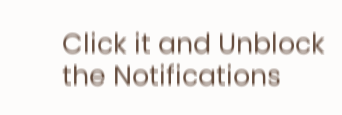Click it and Unblock the Notifications